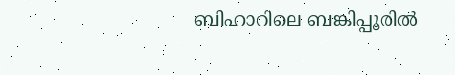ബിഹാറിലെ ബങ്കിപ്പൂരിൽ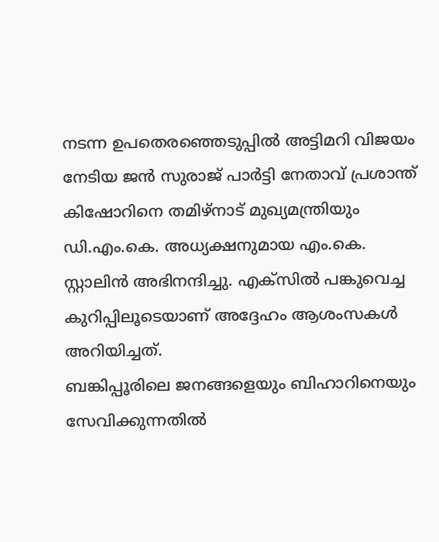നടന്ന ഉപതെരഞ്ഞെടുപ്പിൽ അട്ടിമറി വിജയം നേടിയ ജൻ സുരാജ് പാർട്ടി നേതാവ് പ്രശാന്ത് കിഷോറിനെ തമിഴ്നാട് മുഖ്യമന്ത്രിയും ഡി.എം.കെ. അധ്യക്ഷനുമായ എം.കെ.
സ്റ്റാലിൻ അഭിനന്ദിച്ചു. എക്സിൽ പങ്കുവെച്ച കുറിപ്പിലൂടെയാണ് അദ്ദേഹം ആശംസകൾ അറിയിച്ചത്.
ബങ്കിപ്പൂരിലെ ജനങ്ങളെയും ബിഹാറിനെയും സേവിക്കുന്നതിൽ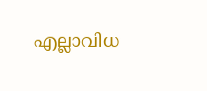എല്ലാവിധ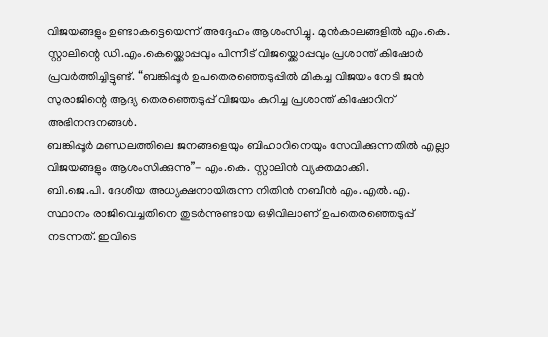വിജയങ്ങളും ഉണ്ടാകട്ടെയെന്ന് അദ്ദേഹം ആശംസിച്ചു. മുൻകാലങ്ങളിൽ എം.കെ.
സ്റ്റാലിന്റെ ഡി.എം.കെയ്ക്കൊപ്പവും പിന്നീട് വിജയ്ക്കൊപ്പവും പ്രശാന്ത് കിഷോർ പ്രവർത്തിച്ചിട്ടുണ്ട്. “ബങ്കിപ്പൂർ ഉപതെരഞ്ഞെടുപ്പിൽ മികച്ച വിജയം നേടി ജൻ സുരാജിന്റെ ആദ്യ തെരഞ്ഞെടുപ്പ് വിജയം കുറിച്ച പ്രശാന്ത് കിഷോറിന് അഭിനന്ദനങ്ങൾ.
ബങ്കിപ്പൂർ മണ്ഡലത്തിലെ ജനങ്ങളെയും ബിഹാറിനെയും സേവിക്കുന്നതിൽ എല്ലാ വിജയങ്ങളും ആശംസിക്കുന്നു”- എം.കെ. സ്റ്റാലിൻ വ്യക്തമാക്കി.
ബി.ജെ.പി. ദേശീയ അധ്യക്ഷനായിരുന്ന നിതിൻ നബീൻ എം.എൽ.എ.
സ്ഥാനം രാജിവെച്ചതിനെ തുടർന്നുണ്ടായ ഒഴിവിലാണ് ഉപതെരഞ്ഞെടുപ്പ് നടന്നത്. ഇവിടെ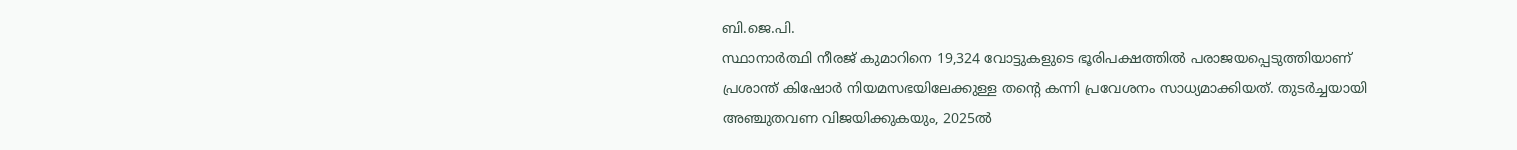ബി.ജെ.പി.
സ്ഥാനാർത്ഥി നീരജ് കുമാറിനെ 19,324 വോട്ടുകളുടെ ഭൂരിപക്ഷത്തിൽ പരാജയപ്പെടുത്തിയാണ് പ്രശാന്ത് കിഷോർ നിയമസഭയിലേക്കുള്ള തന്റെ കന്നി പ്രവേശനം സാധ്യമാക്കിയത്. തുടർച്ചയായി അഞ്ചുതവണ വിജയിക്കുകയും, 2025ൽ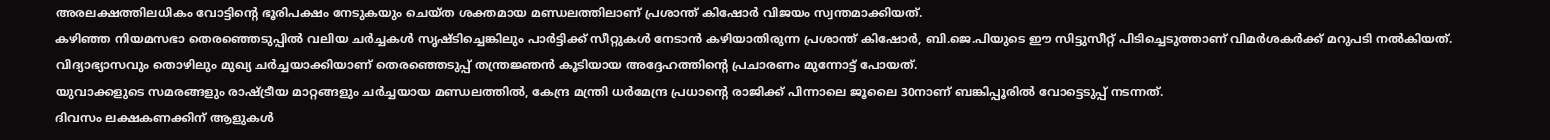അരലക്ഷത്തിലധികം വോട്ടിന്റെ ഭൂരിപക്ഷം നേടുകയും ചെയ്ത ശക്തമായ മണ്ഡലത്തിലാണ് പ്രശാന്ത് കിഷോർ വിജയം സ്വന്തമാക്കിയത്.
കഴിഞ്ഞ നിയമസഭാ തെരഞ്ഞെടുപ്പിൽ വലിയ ചർച്ചകൾ സൃഷ്ടിച്ചെങ്കിലും പാർട്ടിക്ക് സീറ്റുകൾ നേടാൻ കഴിയാതിരുന്ന പ്രശാന്ത് കിഷോർ, ബി.ജെ.പിയുടെ ഈ സിട്ടുസീറ്റ് പിടിച്ചെടുത്താണ് വിമർശകർക്ക് മറുപടി നൽകിയത്. വിദ്യാഭ്യാസവും തൊഴിലും മുഖ്യ ചർച്ചയാക്കിയാണ് തെരഞ്ഞെടുപ്പ് തന്ത്രജ്ഞൻ കൂടിയായ അദ്ദേഹത്തിന്റെ പ്രചാരണം മുന്നോട്ട് പോയത്.
യുവാക്കളുടെ സമരങ്ങളും രാഷ്ട്രീയ മാറ്റങ്ങളും ചർച്ചയായ മണ്ഡലത്തിൽ, കേന്ദ്ര മന്ത്രി ധർമേന്ദ്ര പ്രധാന്റെ രാജിക്ക് പിന്നാലെ ജൂലൈ 30നാണ് ബങ്കിപ്പൂരിൽ വോട്ടെടുപ്പ് നടന്നത്.
ദിവസം ലക്ഷകണക്കിന് ആളുകൾ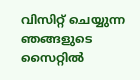വിസിറ്റ് ചെയ്യുന്ന ഞങ്ങളുടെ സൈറ്റിൽ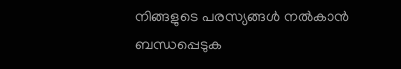നിങ്ങളുടെ പരസ്യങ്ങൾ നൽകാൻ ബന്ധപ്പെടുക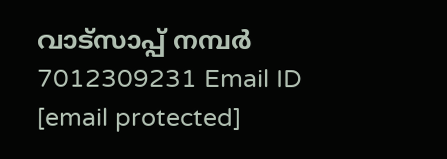വാട്സാപ്പ് നമ്പർ 7012309231 Email ID [email protected]